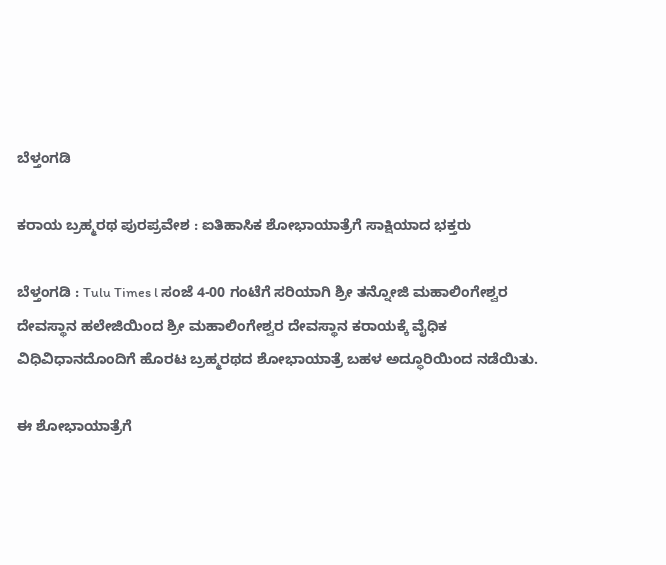ಬೆಳ್ತಂಗಡಿ

ಕರಾಯ ಬ್ರಹ್ಮರಥ ಪುರಪ್ರವೇಶ : ಐತಿಹಾಸಿಕ ಶೋಭಾಯಾತ್ರೆಗೆ ಸಾಕ್ಷಿಯಾದ ಭಕ್ತರು

ಬೆಳ್ತಂಗಡಿ : Tulu Times l ಸಂಜೆ 4-00 ಗಂಟೆಗೆ ಸರಿಯಾಗಿ ಶ್ರೀ ತನ್ನೋಜಿ ಮಹಾಲಿಂಗೇಶ್ವರ ದೇವಸ್ಥಾನ ಹಲೇಜಿಯಿಂದ ಶ್ರೀ ಮಹಾಲಿಂಗೇಶ್ವರ ದೇವಸ್ಥಾನ ಕರಾಯಕ್ಕೆ ವೈಧಿಕ ವಿಧಿವಿಧಾನದೊಂದಿಗೆ ಹೊರಟ ಬ್ರಹ್ಮರಥದ ಶೋಭಾಯಾತ್ರೆ ಬಹಳ ಅದ್ಧೂರಿಯಿಂದ ನಡೆಯಿತು.

ಈ ಶೋಭಾಯಾತ್ರೆಗೆ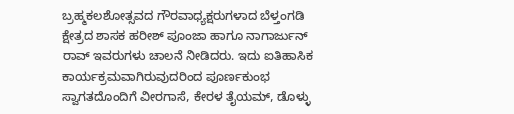ಬ್ರಹ್ಮಕಲಶೋತ್ಸವದ ಗೌರವಾಧ್ಯಕ್ಷರುಗಳಾದ ಬೆಳ್ತಂಗಡಿ ಕ್ಷೇತ್ರದ ಶಾಸಕ ಹರೀಶ್ ಪೂಂಜಾ ಹಾಗೂ ನಾಗಾರ್ಜುನ್ ರಾವ್ ಇವರುಗಳು ಚಾಲನೆ ನೀಡಿದರು. ಇದು ಐತಿಹಾಸಿಕ ಕಾರ್ಯಕ್ರಮವಾಗಿರುವುದರಿಂದ ಪೂರ್ಣಕುಂಭ ಸ್ವಾಗತದೊಂದಿಗೆ ವೀರಗಾಸೆ, ಕೇರಳ ತೈಯಮ್, ಡೊಳ್ಳು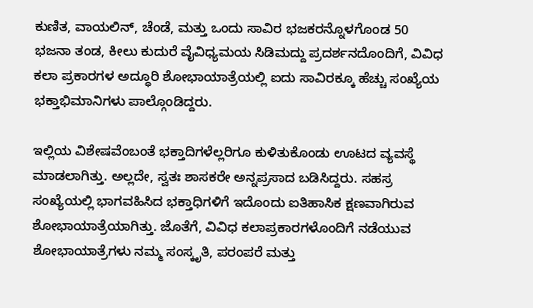ಕುಣಿತ, ವಾಯಲಿನ್, ಚೆಂಡೆ, ಮತ್ತು ಒಂದು ಸಾವಿರ ಭಜಕರನ್ನೊಳಗೊಂಡ 50 ಭಜನಾ ತಂಡ, ಕೀಲು ಕುದುರೆ ವೈವಿಧ್ಯಮಯ ಸಿಡಿಮದ್ದು ಪ್ರದರ್ಶನದೊಂದಿಗೆ, ವಿವಿಧ ಕಲಾ ಪ್ರಕಾರಗಳ ಅದ್ಧೂರಿ ಶೋಭಾಯಾತ್ರೆಯಲ್ಲಿ ಐದು ಸಾವಿರಕ್ಕೂ ಹೆಚ್ಚು ಸಂಖ್ಯೆಯ ಭಕ್ತಾಭಿಮಾನಿಗಳು ಪಾಲ್ಗೊಂಡಿದ್ದರು.

ಇಲ್ಲಿಯ ವಿಶೇಷವೆಂಬಂತೆ ಭಕ್ತಾದಿಗಳೆಲ್ಲರಿಗೂ‌ ಕುಳಿತುಕೊಂಡು ಊಟದ ವ್ಯವಸ್ಥೆ ಮಾಡಲಾಗಿತ್ತು. ಅಲ್ಲದೇ, ಸ್ವತಃ ಶಾಸಕರೇ ಅನ್ನಪ್ರಸಾದ ಬಡಿಸಿದ್ದರು. ಸಹಸ್ರ ಸಂಖ್ಯೆಯಲ್ಲಿ ಭಾಗವಹಿಸಿದ ಭಕ್ತಾಧಿಗಳಿಗೆ ಇದೊಂದು ಐತಿಹಾಸಿಕ ಕ್ಷಣವಾಗಿರುವ ಶೋಭಾಯಾತ್ರೆಯಾಗಿತ್ತು. ಜೊತೆಗೆ, ವಿವಿಧ ಕಲಾಪ್ರಕಾರಗಳೊಂದಿಗೆ ನಡೆಯುವ ಶೋಭಾಯಾತ್ರೆಗಳು ನಮ್ಮ ಸಂಸ್ಕೃತಿ, ಪರಂಪರೆ ಮತ್ತು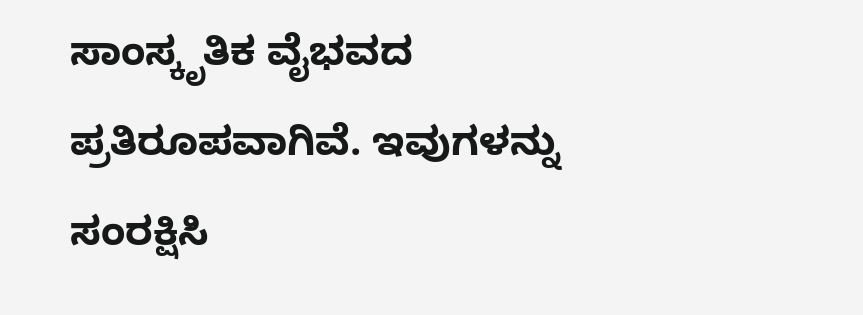ಸಾಂಸ್ಕೃತಿಕ ವೈಭವದ ಪ್ರತಿರೂಪವಾಗಿವೆ. ಇವುಗಳನ್ನು ಸಂರಕ್ಷಿಸಿ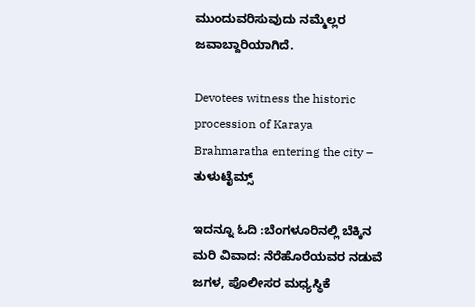ಮುಂದುವರಿಸುವುದು ನಮ್ಮೆಲ್ಲರ ಜವಾಬ್ದಾರಿಯಾಗಿದೆ.

Devotees witness the historic procession of Karaya Brahmaratha entering the city – ತುಳುಟೈಮ್ಸ್

ಇದನ್ನೂ ಓದಿ :ಬೆಂಗಳೂರಿನಲ್ಲಿ ಬೆಕ್ಕಿನ ಮರಿ ವಿವಾದ: ನೆರೆಹೊರೆಯವರ ನಡುವೆ ಜಗಳ, ಪೊಲೀಸರ ಮಧ್ಯಸ್ಥಿಕೆ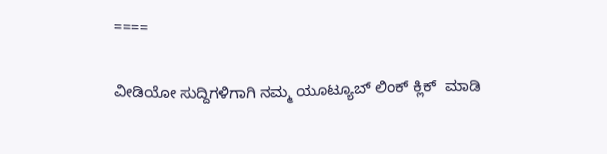====

ವೀಡಿಯೋ ಸುದ್ದಿಗಳಿಗಾಗಿ ನಮ್ಮ ಯೂಟ್ಯೂಬ್ ಲಿಂಕ್ ಕ್ಲಿಕ್  ಮಾಡಿ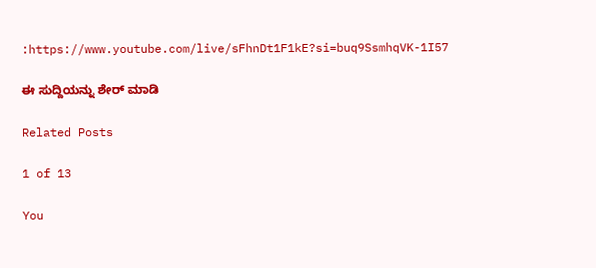:https://www.youtube.com/live/sFhnDt1F1kE?si=buq9SsmhqVK-1I57

ಈ ಸುದ್ದಿಯನ್ನು ಶೇರ್ ಮಾಡಿ

Related Posts

1 of 13

You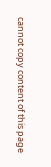cannot copy content of this page